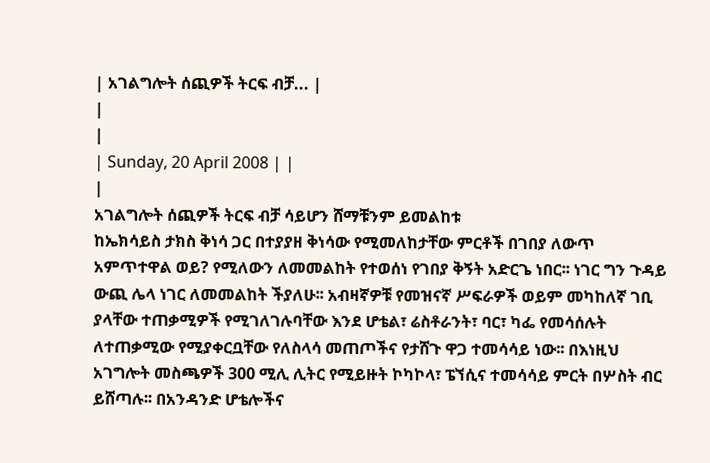| አገልግሎት ሰጪዎች ትርፍ ብቻ... |
|
|
| Sunday, 20 April 2008 | |
|
አገልግሎት ሰጪዎች ትርፍ ብቻ ሳይሆን ሸማቹንም ይመልከቱ
ከኤክሳይስ ታክስ ቅነሳ ጋር በተያያዘ ቅነሳው የሚመለከታቸው ምርቶች በገበያ ለውጥ አምጥተዋል ወይ? የሚለውን ለመመልከት የተወሰነ የገበያ ቅኝት አድርጌ ነበር፡፡ ነገር ግን ጉዳይ ውጪ ሌላ ነገር ለመመልከት ችያለሁ፡፡ አብዛኛዎቹ የመዝናኛ ሥፍራዎች ወይም መካከለኛ ገቢ ያላቸው ተጠቃሚዎች የሚገለገሉባቸው እንደ ሆቴል፣ ሬስቶራንት፣ ባር፣ ካፌ የመሳሰሉት ለተጠቃሚው የሚያቀርቧቸው የለስላሳ መጠጦችና የታሸጉ ዋጋ ተመሳሳይ ነው፡፡ በእነዚህ አገግሎት መስጫዎች 300 ሚሊ ሊትር የሚይዙት ኮካኮላ፣ ፔኘሲና ተመሳሳይ ምርት በሦስት ብር ይሸጣሉ፡፡ በአንዳንድ ሆቴሎችና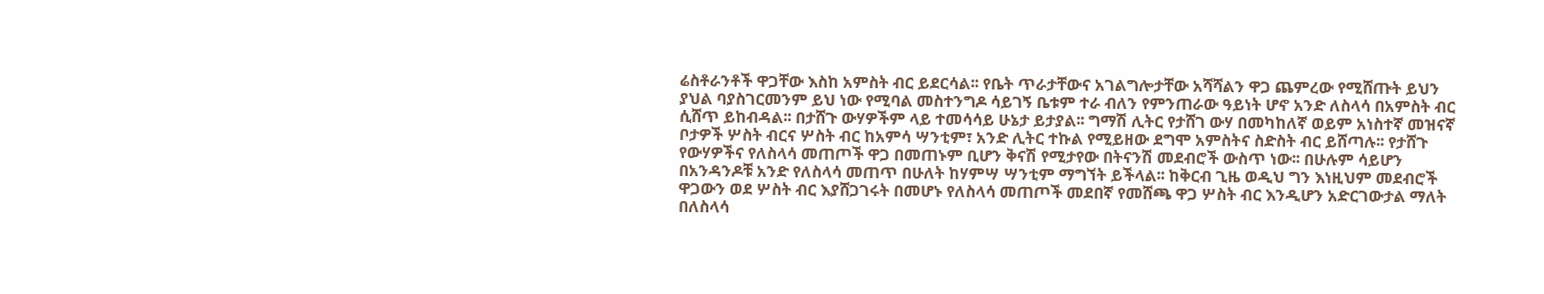ሬስቶራንቶች ዋጋቸው እስከ አምስት ብር ይደርሳል፡፡ የቤት ጥራታቸውና አገልግሎታቸው አሻሻልን ዋጋ ጨምረው የሚሸጡት ይህን ያህል ባያስገርመንም ይህ ነው የሚባል መስተንግዶ ሳይገኝ ቤቱም ተራ ብለን የምንጠራው ዓይነት ሆኖ አንድ ለስላሳ በአምስት ብር ሲሸጥ ይከብዳል፡፡ በታሸጉ ውሃዎችም ላይ ተመሳሳይ ሁኔታ ይታያል፡፡ ግማሽ ሊትር የታሸገ ውሃ በመካከለኛ ወይም አነስተኛ መዝናኛ ቦታዎች ሦስት ብርና ሦስት ብር ከአምሳ ሣንቲም፣ አንድ ሊትር ተኩል የሚይዘው ደግሞ አምስትና ስድስት ብር ይሸጣሉ፡፡ የታሸጉ የውሃዎችና የለስላሳ መጠጦች ዋጋ በመጠኑም ቢሆን ቅናሽ የሚታየው በትናንሽ መደብሮች ውስጥ ነው፡፡ በሁሉም ሳይሆን በአንዳንዶቹ አንድ የለስላሳ መጠጥ በሁለት ከሃምሣ ሣንቲም ማግኘት ይችላል፡፡ ከቅርብ ጊዜ ወዲህ ግን እነዚህም መደብሮች ዋጋውን ወደ ሦስት ብር እያሸጋገሩት በመሆኑ የለስላሳ መጠጦች መደበኛ የመሸጫ ዋጋ ሦስት ብር እንዲሆን አድርገውታል ማለት በለስላሳ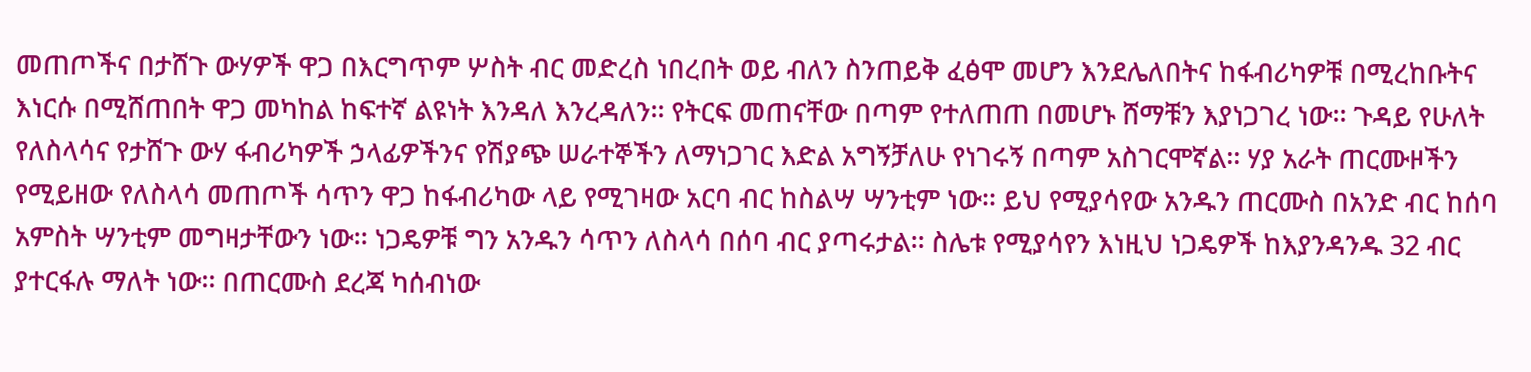መጠጦችና በታሸጉ ውሃዎች ዋጋ በእርግጥም ሦስት ብር መድረስ ነበረበት ወይ ብለን ስንጠይቅ ፈፅሞ መሆን እንደሌለበትና ከፋብሪካዎቹ በሚረከቡትና እነርሱ በሚሸጠበት ዋጋ መካከል ከፍተኛ ልዩነት እንዳለ እንረዳለን፡፡ የትርፍ መጠናቸው በጣም የተለጠጠ በመሆኑ ሸማቹን እያነጋገረ ነው፡፡ ጉዳይ የሁለት የለስላሳና የታሸጉ ውሃ ፋብሪካዎች ኃላፊዎችንና የሽያጭ ሠራተኞችን ለማነጋገር እድል አግኝቻለሁ የነገሩኝ በጣም አስገርሞኛል፡፡ ሃያ አራት ጠርሙዞችን የሚይዘው የለስላሳ መጠጦች ሳጥን ዋጋ ከፋብሪካው ላይ የሚገዛው አርባ ብር ከስልሣ ሣንቲም ነው፡፡ ይህ የሚያሳየው አንዱን ጠርሙስ በአንድ ብር ከሰባ አምስት ሣንቲም መግዛታቸውን ነው፡፡ ነጋዴዎቹ ግን አንዱን ሳጥን ለስላሳ በሰባ ብር ያጣሩታል፡፡ ስሌቱ የሚያሳየን እነዚህ ነጋዴዎች ከእያንዳንዱ 32 ብር ያተርፋሉ ማለት ነው፡፡ በጠርሙስ ደረጃ ካሰብነው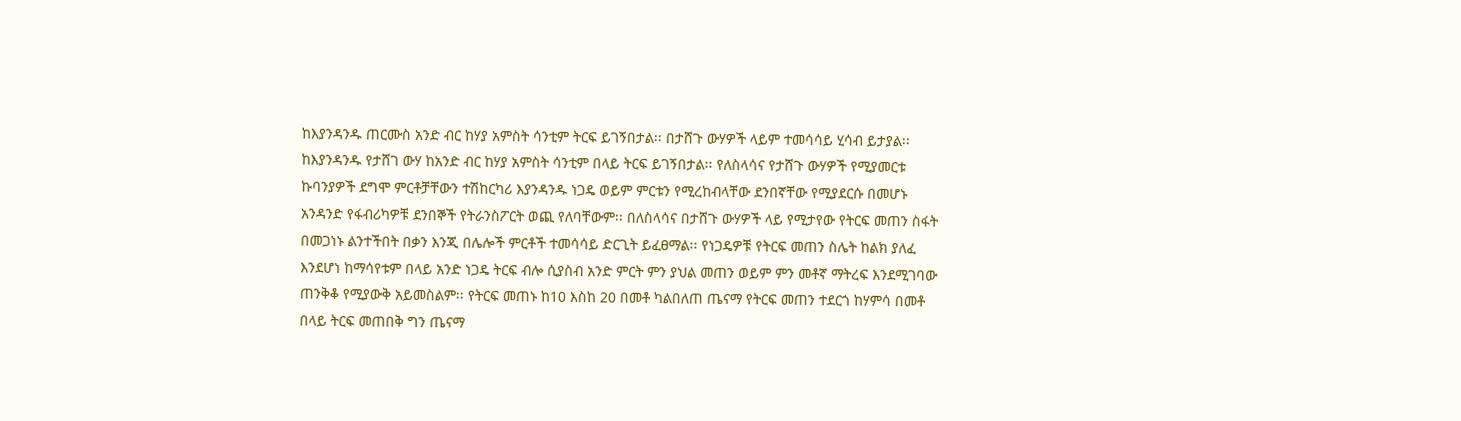ከእያንዳንዱ ጠርሙስ አንድ ብር ከሃያ አምስት ሳንቲም ትርፍ ይገኝበታል፡፡ በታሸጉ ውሃዎች ላይም ተመሳሳይ ሂሳብ ይታያል፡፡ ከእያንዳንዱ የታሸገ ውሃ ከአንድ ብር ከሃያ አምስት ሳንቲም በላይ ትርፍ ይገኝበታል፡፡ የለስላሳና የታሸጉ ውሃዎች የሚያመርቱ ኩባንያዎች ደግሞ ምርቶቻቸውን ተሽከርካሪ እያንዳንዱ ነጋዴ ወይም ምርቱን የሚረከብላቸው ደንበኛቸው የሚያደርሱ በመሆኑ አንዳንድ የፋብሪካዎቹ ደንበኞች የትራንስፖርት ወጪ የለባቸውም፡፡ በለስላሳና በታሸጉ ውሃዎች ላይ የሚታየው የትርፍ መጠን ስፋት በመጋነኑ ልንተችበት በቃን እንጂ በሌሎች ምርቶች ተመሳሳይ ድርጊት ይፈፀማል፡፡ የነጋዴዎቹ የትርፍ መጠን ስሌት ከልክ ያለፈ እንደሆነ ከማሳየቱም በላይ አንድ ነጋዴ ትርፍ ብሎ ሲያስብ አንድ ምርት ምን ያህል መጠን ወይም ምን መቶኛ ማትረፍ እንደሚገባው ጠንቅቆ የሚያውቅ አይመስልም፡፡ የትርፍ መጠኑ ከ10 እስከ 20 በመቶ ካልበለጠ ጤናማ የትርፍ መጠን ተደርጎ ከሃምሳ በመቶ በላይ ትርፍ መጠበቅ ግን ጤናማ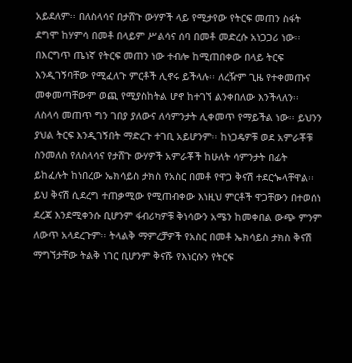አይደለም፡፡ በለስላሳና በታሸጉ ውሃዎች ላይ የሚታየው የትርፍ መጠን ስፋት ደግሞ ከሃምሳ በመቶ በላይም ሥልሳና ሰባ በመቶ መድረሱ አነጋጋሪ ነው፡፡ በእርግጥ ጤነኛ የትርፍ መጠን ነው ተብሎ ከሚጠበቀው በላይ ትርፍ እንዲገኝባቸው የሚፈለጉ ምርቶች ሊኖሩ ይችላሉ፡፡ ለረዥም ጊዜ የተቀመጡና መቀመጣቸውም ወጪ የሚያስከትል ሆኖ ከተገኘ ልንቀበለው እንችላለን፡፡ ለስላሳ መጠጥ ግን ገበያ ያለውና ለሳምንታት ሊቀመጥ የማይችል ነው፡፡ ይህንን ያህል ትርፍ እንዲገኝበት ማድረጉ ተገቢ አይሆንም፡፡ ከነጋዴዎቹ ወደ አምራቾቹ ስንመለስ የለስላሳና የታሸጉ ውሃዎች አምራቾች ከሁለት ሳምንታት በፊት ይከፈሉት ከነበረው ኤክሳይስ ታክስ የአስር በመቶ የዋጋ ቅናሽ ተደርጐላቸዋል፡፡ ይህ ቅናሽ ሲደረግ ተጠቃሚው የሚጠብቀው እነዚህ ምርቶች ዋጋቸውን በተወሰነ ደረጃ እንደሚቀንሱ ቢሆንም ፋብሪካዎቹ ቅነሳውን አሜን ከመቀበል ውጭ ምንም ለውጥ አላደረጉም፡፡ ትላልቅ ማምረቻዎች የአስር በመቶ ኤክሳይስ ታክስ ቅናሽ ማግኘታቸው ትልቅ ነገር ቢሆንም ቅናሹ የእነርሱን የትርፍ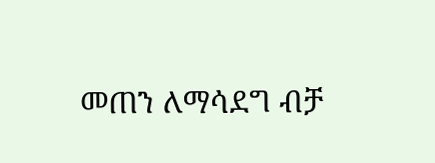መጠን ለማሳደግ ብቻ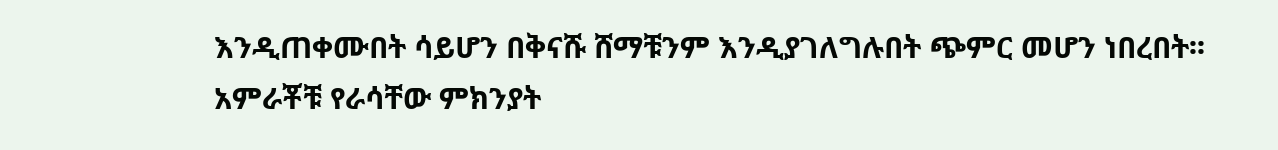እንዲጠቀሙበት ሳይሆን በቅናሹ ሸማቹንም እንዲያገለግሉበት ጭምር መሆን ነበረበት፡፡ አምራቾቹ የራሳቸው ምክንያት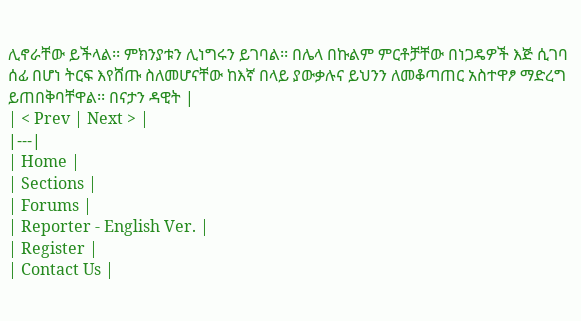ሊኖራቸው ይችላል፡፡ ምክንያቱን ሊነግሩን ይገባል፡፡ በሌላ በኩልም ምርቶቻቸው በነጋዴዎች እጅ ሲገባ ሰፊ በሆነ ትርፍ እየሸጡ ስለመሆናቸው ከእኛ በላይ ያውቃሉና ይህንን ለመቆጣጠር አስተዋፆ ማድረግ ይጠበቅባቸዋል፡፡ በናታን ዳዊት |
| < Prev | Next > |
|---|
| Home |
| Sections |
| Forums |
| Reporter - English Ver. |
| Register |
| Contact Us |